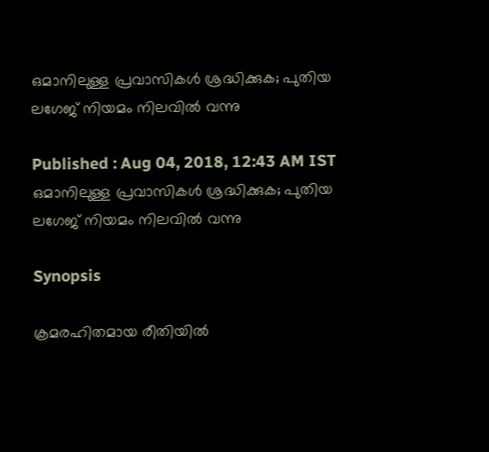ഒമാനിലുള്ള പ്രവാസികള്‍ ശ്രദ്ധിക്കുക; പുതിയ ലഗേജ് നിയമം നിലവില്‍ വന്നു

Published : Aug 04, 2018, 12:43 AM IST
ഒമാനിലുള്ള പ്രവാസികള്‍ ശ്രദ്ധിക്കുക; പുതിയ ലഗേജ് നിയമം നിലവില്‍ വന്നു

Synopsis

ക്രമരഹിതമായ രീതിയിൽ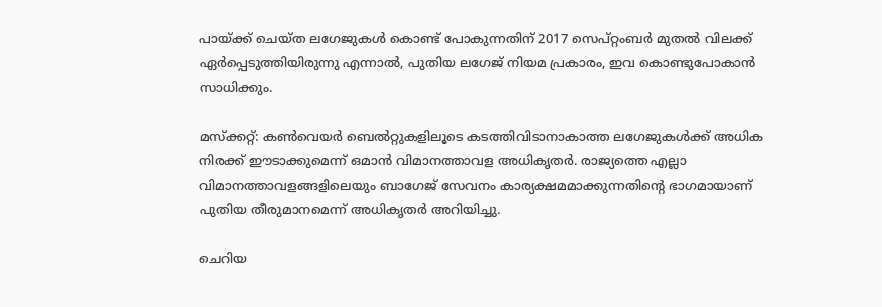പായ്ക്ക് ചെയ്ത ലഗേജുകൾ കൊണ്ട് പോകുന്നതിന് 2017 സെപ്റ്റംബർ മുതൽ വിലക്ക് ഏർപ്പെടുത്തിയിരുന്നു എന്നാൽ, പുതിയ ലഗേജ് നിയമ പ്രകാരം, ഇവ കൊണ്ടുപോകാൻ സാധിക്കും.

മസ്ക്കറ്റ്: കൺവെയർ ബെൽറ്റുകളിലൂടെ കടത്തിവിടാനാകാത്ത ലഗേജുകള്‍ക്ക് അധിക നിരക്ക് ഈടാക്കുമെന്ന് ഒമാൻ വിമാനത്താവള അധികൃതർ. രാജ്യത്തെ എല്ലാ വിമാനത്താവളങ്ങളിലെയും ബാഗേജ് സേവനം കാര്യക്ഷമമാക്കുന്നതിന്‍റെ ഭാഗമായാണ് പുതിയ തീരുമാനമെന്ന് അധികൃതർ അറിയിച്ചു.

ചെറിയ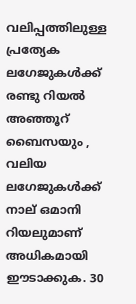വലിപ്പത്തിലുള്ള പ്രത്യേക ലഗേജുകള്‍ക്ക് രണ്ടു റിയൽ അഞ്ഞൂറ് ബൈസയും , വലിയ ലഗേജുകള്‍ക്ക് നാല് ഒമാനി റിയലുമാണ് അധികമായി ഈടാക്കുക. 30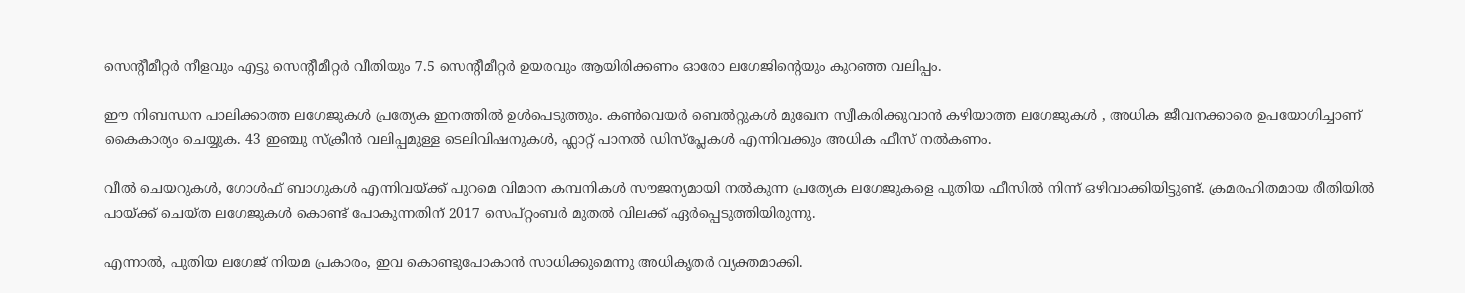സെന്‍റീമീറ്റര്‍ നീളവും എട്ടു സെന്‍റീമീറ്റര്‍ വീതിയും 7.5 സെന്‍റീമീറ്റര്‍ ഉയരവും ആയിരിക്കണം ഓരോ ലഗേജിന്‍റെയും കുറഞ്ഞ വലിപ്പം.

ഈ നിബന്ധന പാലിക്കാത്ത ലഗേജുകൾ പ്രത്യേക ഇനത്തിൽ ഉൾപെടുത്തും. കൺവെയർ ബെൽറ്റുകൾ മുഖേന സ്വീകരിക്കുവാൻ കഴിയാത്ത ലഗേജുകൾ , അധിക ജീവനക്കാരെ ഉപയോഗിച്ചാണ് കൈകാര്യം ചെയ്യുക. 43 ഇഞ്ചു സ്ക്രീൻ വലിപ്പമുള്ള ടെലിവിഷനുകൾ, ഫ്ലാറ്റ് പാനൽ ഡിസ്പ്ലേകൾ എന്നിവക്കും അധിക ഫീസ് നൽകണം.

വീൽ ചെയറുകൾ, ഗോൾഫ് ബാഗുകൾ എന്നിവയ്ക്ക് പുറമെ വിമാന കമ്പനികൾ സൗജന്യമായി നൽകുന്ന പ്രത്യേക ലഗേജുകളെ പുതിയ ഫീസിൽ നിന്ന് ഒഴിവാക്കിയിട്ടുണ്ട്. ക്രമരഹിതമായ രീതിയിൽ പായ്ക്ക് ചെയ്ത ലഗേജുകൾ കൊണ്ട് പോകുന്നതിന് 2017 സെപ്റ്റംബർ മുതൽ വിലക്ക് ഏർപ്പെടുത്തിയിരുന്നു.

എന്നാൽ, പുതിയ ലഗേജ് നിയമ പ്രകാരം, ഇവ കൊണ്ടുപോകാൻ സാധിക്കുമെന്നു അധികൃതർ വ്യക്തമാക്കി.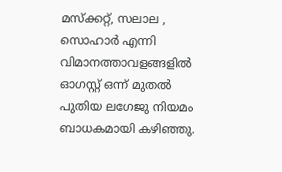മസ്ക്കറ്റ്, സലാല , സൊഹാർ എന്നി വിമാനത്താവളങ്ങളിൽ ഓഗസ്റ്റ് ഒന്ന് മുതൽ പുതിയ ലഗേജു നിയമം ബാധകമായി കഴിഞ്ഞു.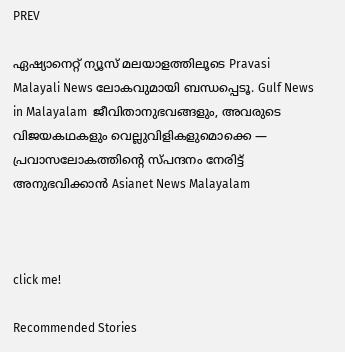PREV

ഏഷ്യാനെറ്റ് ന്യൂസ് മലയാളത്തിലൂടെ Pravasi Malayali News ലോകവുമായി ബന്ധപ്പെടൂ. Gulf News in Malayalam  ജീവിതാനുഭവങ്ങളും, അവരുടെ വിജയകഥകളും വെല്ലുവിളികളുമൊക്കെ — പ്രവാസലോകത്തിന്റെ സ്പന്ദനം നേരിട്ട് അനുഭവിക്കാൻ Asianet News Malayalam



click me!

Recommended Stories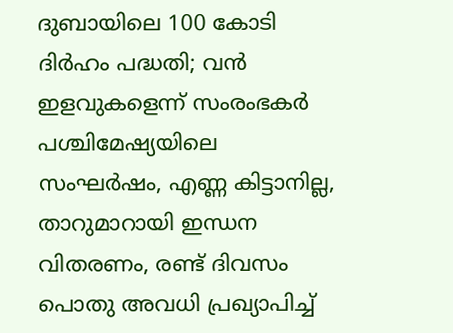ദുബായിലെ 100 കോടി ദിർഹം പദ്ധതി; വൻ ഇളവുകളെന്ന് സംരംഭകർ
പശ്ചിമേഷ്യയിലെ സംഘർഷം, എണ്ണ കിട്ടാനില്ല, താറുമാറായി ഇന്ധന വിതരണം, രണ്ട് ദിവസം പൊതു അവധി പ്രഖ്യാപിച്ച്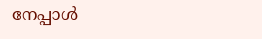നേപ്പാൾ